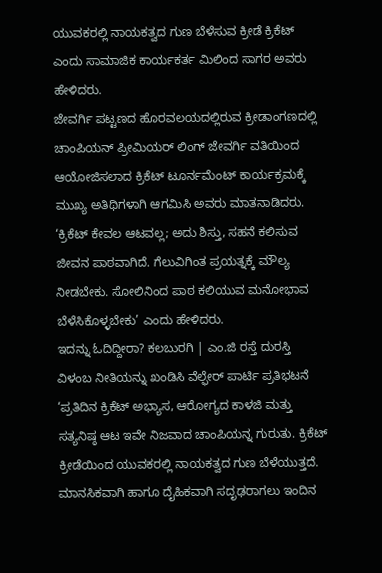ಯುವಕರಲ್ಲಿ ನಾಯಕತ್ವದ ಗುಣ ಬೆಳೆಸುವ ಕ್ರೀಡೆ ಕ್ರಿಕೆಟ್ ಎಂದು ಸಾಮಾಜಿಕ ಕಾರ್ಯಕರ್ತ ಮಿಲಿಂದ ಸಾಗರ ಅವರು ಹೇಳಿದರು.
ಜೇವರ್ಗಿ ಪಟ್ಟಣದ ಹೊರವಲಯದಲ್ಲಿರುವ ಕ್ರೀಡಾಂಗಣದಲ್ಲಿ ಚಾಂಪಿಯನ್ ಪ್ರೀಮಿಯರ್ ಲಿಂಗ್ ಜೇವರ್ಗಿ ವತಿಯಿಂದ ಆಯೋಜಿಸಲಾದ ಕ್ರಿಕೆಟ್ ಟೂರ್ನಮೆಂಟ್ ಕಾರ್ಯಕ್ರಮಕ್ಕೆ ಮುಖ್ಯ ಅತಿಥಿಗಳಾಗಿ ಆಗಮಿಸಿ ಅವರು ಮಾತನಾಡಿದರು.
‘ಕ್ರಿಕೆಟ್ ಕೇವಲ ಆಟವಲ್ಲ; ಅದು ಶಿಸ್ತು, ಸಹನೆ ಕಲಿಸುವ ಜೀವನ ಪಾಠವಾಗಿದೆ. ಗೆಲುವಿಗಿಂತ ಪ್ರಯತ್ನಕ್ಕೆ ಮೌಲ್ಯ ನೀಡಬೇಕು. ಸೋಲಿನಿಂದ ಪಾಠ ಕಲಿಯುವ ಮನೋಭಾವ ಬೆಳೆಸಿಕೊಳ್ಳಬೇಕು’ ಎಂದು ಹೇಳಿದರು.
ಇದನ್ನು ಓದಿದ್ದೀರಾ? ಕಲಬುರಗಿ | ಎಂ.ಜಿ ರಸ್ತೆ ದುರಸ್ತಿ ವಿಳಂಬ ನೀತಿಯನ್ನು ಖಂಡಿಸಿ ವೆಲ್ಫೇರ್ ಪಾರ್ಟಿ ಪ್ರತಿಭಟನೆ
‘ಪ್ರತಿದಿನ ಕ್ರಿಕೆಟ್ ಅಭ್ಯಾಸ, ಆರೋಗ್ಯದ ಕಾಳಜಿ ಮತ್ತು ಸತ್ಯನಿಷ್ಠ ಆಟ ಇವೇ ನಿಜವಾದ ಚಾಂಪಿಯನ್ನ ಗುರುತು. ಕ್ರಿಕೆಟ್ ಕ್ರೀಡೆಯಿಂದ ಯುವಕರಲ್ಲಿ ನಾಯಕತ್ವದ ಗುಣ ಬೆಳೆಯುತ್ತದೆ. ಮಾನಸಿಕವಾಗಿ ಹಾಗೂ ದೈಹಿಕವಾಗಿ ಸದೃಢರಾಗಲು ಇಂದಿನ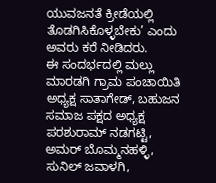ಯುವಜನತೆ ಕ್ರೀಡೆಯಲ್ಲಿ ತೊಡಗಿಸಿಕೊಳ್ಳಬೇಕು’ ಎಂದು ಅವರು ಕರೆ ನೀಡಿದರು.
ಈ ಸಂದರ್ಭದಲ್ಲಿ ಮಲ್ಲು ಮಾರಡಗಿ ಗ್ರಾಮ ಪಂಚಾಯಿತಿ ಅಧ್ಯಕ್ಷ ಸಾತಾಗೇಡ್, ಬಹುಜನ ಸಮಾಜ ಪಕ್ಷದ ಅಧ್ಯಕ್ಷ ಪರಶುರಾಮ್ ನಡಗಟ್ಟಿ, ಅಮರ್ ಬೊಮ್ಮನಹಳ್ಳಿ, ಸುನಿಲ್ ಜವಾಳಗಿ,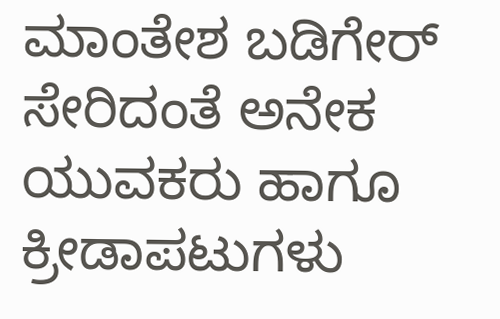ಮಾಂತೇಶ ಬಡಿಗೇರ್ ಸೇರಿದಂತೆ ಅನೇಕ ಯುವಕರು ಹಾಗೂ ಕ್ರೀಡಾಪಟುಗಳು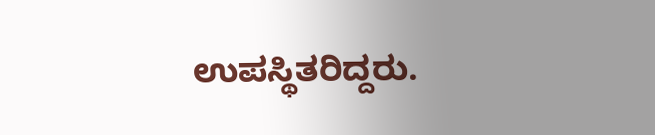ಉಪಸ್ಥಿತರಿದ್ದರು.